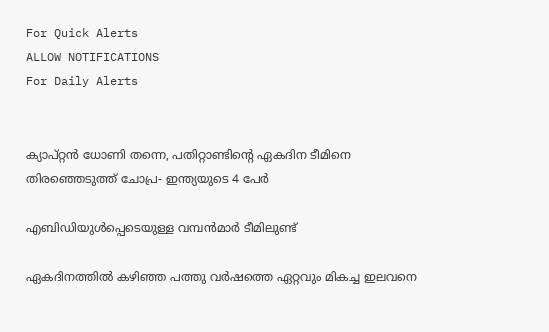For Quick Alerts
ALLOW NOTIFICATIONS
For Daily Alerts


ക്യാപ്റ്റന്‍ ധോണി തന്നെ, പതിറ്റാണ്ടിന്റെ ഏകദിന ടീമിനെ തിരഞ്ഞെടുത്ത് ചോപ്ര- ഇന്ത്യയുടെ 4 പേര്‍

എബിഡിയുള്‍പ്പെടെയുള്ള വമ്പന്‍മാര്‍ ടീമിലുണ്ട്

ഏകദിനത്തില്‍ കഴിഞ്ഞ പത്തു വര്‍ഷത്തെ ഏറ്റവും മികച്ച ഇലവനെ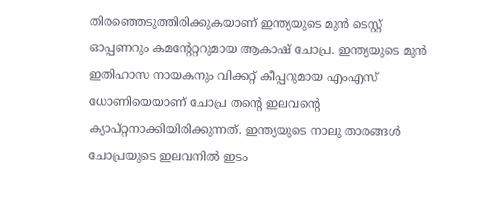തിരഞ്ഞെടുത്തിരിക്കുകയാണ് ഇന്ത്യയുടെ മുന്‍ ടെസ്റ്റ് ഓപ്പണറും കമന്റേറ്ററുമായ ആകാഷ് ചോപ്ര. ഇന്ത്യയുടെ മുന്‍ ഇതിഹാസ നായകനും വിക്കറ്റ് കീപ്പറുമായ എംഎസ് ധോണിയെയാണ് ചോപ്ര തന്റെ ഇലവന്റെ ക്യാപ്റ്റനാക്കിയിരിക്കുന്നത്. ഇന്ത്യയുടെ നാലു താരങ്ങള്‍ ചോപ്രയുടെ ഇലവനില്‍ ഇടം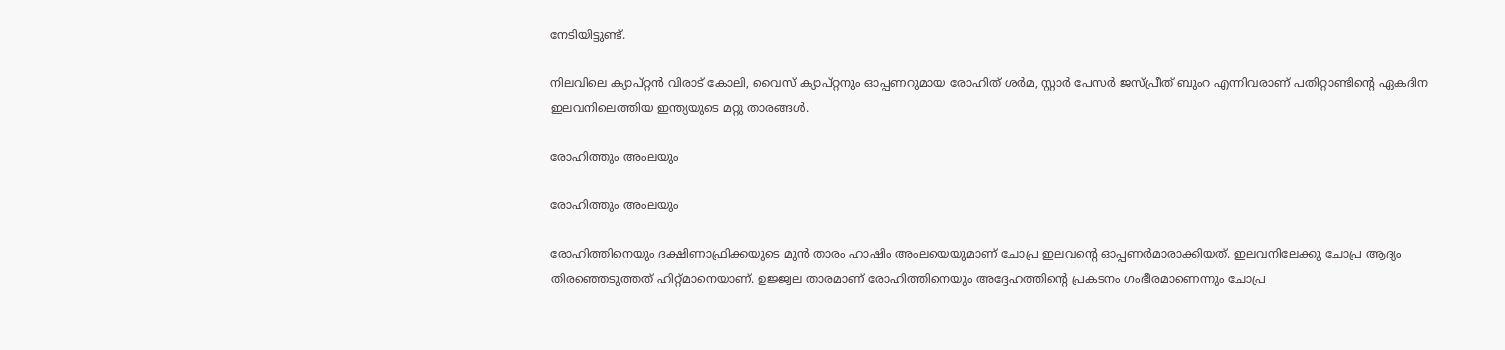നേടിയിട്ടുണ്ട്.

നിലവിലെ ക്യാപ്റ്റന്‍ വിരാട് കോലി, വൈസ് ക്യാപ്റ്റനും ഓപ്പണറുമായ രോഹിത് ശര്‍മ, സ്റ്റാര്‍ പേസര്‍ ജസ്പ്രീത് ബുംറ എന്നിവരാണ് പതിറ്റാണ്ടിന്റെ ഏകദിന ഇലവനിലെത്തിയ ഇന്ത്യയുടെ മറ്റു താരങ്ങള്‍.

രോഹിത്തും അംലയും

രോഹിത്തും അംലയും

രോഹിത്തിനെയും ദക്ഷിണാഫ്രിക്കയുടെ മുന്‍ താരം ഹാഷിം അംലയെയുമാണ് ചോപ്ര ഇലവന്റെ ഓപ്പണര്‍മാരാക്കിയത്. ഇലവനിലേക്കു ചോപ്ര ആദ്യം തിരഞ്ഞെടുത്തത് ഹിറ്റ്മാനെയാണ്. ഉജ്ജ്വല താരമാണ് രോഹിത്തിനെയും അദ്ദേഹത്തിന്റെ പ്രകടനം ഗംഭീരമാണെന്നും ചോപ്ര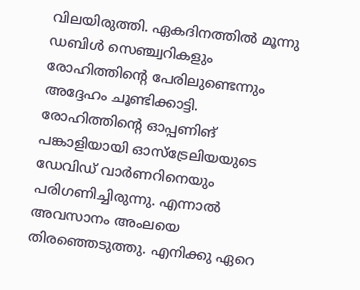വിലയിരുത്തി. ഏകദിനത്തില്‍ മൂന്നു ഡബിള്‍ സെഞ്ച്വറികളും രോഹിത്തിന്റെ പേരിലുണ്ടെന്നും അദ്ദേഹം ചൂണ്ടിക്കാട്ടി.
രോഹിത്തിന്റെ ഓപ്പണിങ് പങ്കാളിയായി ഓസ്‌ട്രേലിയയുടെ ഡേവിഡ് വാര്‍ണറിനെയും പരിഗണിച്ചിരുന്നു. എന്നാല്‍ അവസാനം അംലയെ തിരഞ്ഞെടുത്തു. എനിക്കു ഏറെ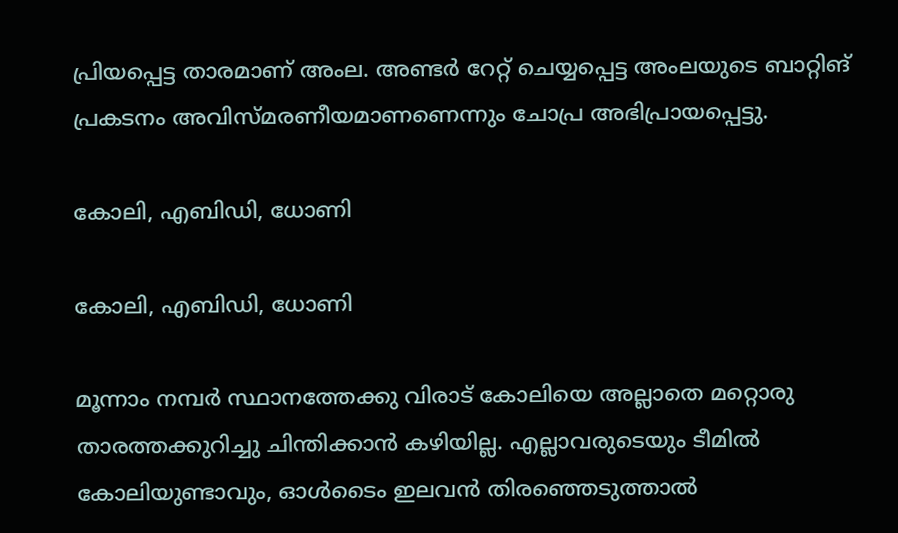പ്രിയപ്പെട്ട താരമാണ് അംല. അണ്ടര്‍ റേറ്റ് ചെയ്യപ്പെട്ട അംലയുടെ ബാറ്റിങ് പ്രകടനം അവിസ്മരണീയമാണണെന്നും ചോപ്ര അഭിപ്രായപ്പെട്ടു.

കോലി, എബിഡി, ധോണി

കോലി, എബിഡി, ധോണി

മൂന്നാം നമ്പര്‍ സ്ഥാനത്തേക്കു വിരാട് കോലിയെ അല്ലാതെ മറ്റൊരു താരത്തക്കുറിച്ചു ചിന്തിക്കാന്‍ കഴിയില്ല. എല്ലാവരുടെയും ടീമില്‍ കോലിയുണ്ടാവും, ഓള്‍ടൈം ഇലവന്‍ തിരഞ്ഞെടുത്താല്‍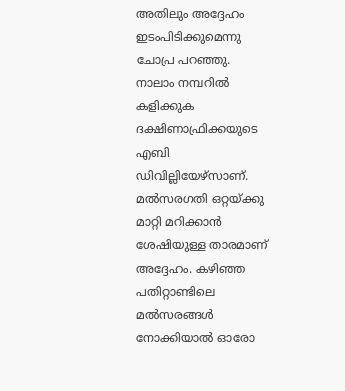അതിലും അദ്ദേഹം ഇടംപിടിക്കുമെന്നു ചോപ്ര പറഞ്ഞു.
നാലാം നമ്പറില്‍ കളിക്കുക ദക്ഷിണാഫ്രിക്കയുടെ എബി ഡിവില്ലിയേഴ്‌സാണ്. മല്‍സരഗതി ഒറ്റയ്ക്കു മാറ്റി മറിക്കാന്‍ ശേഷിയുള്ള താരമാണ് അദ്ദേഹം. കഴിഞ്ഞ പതിറ്റാണ്ടിലെ മല്‍സരങ്ങള്‍ നോക്കിയാല്‍ ഓരോ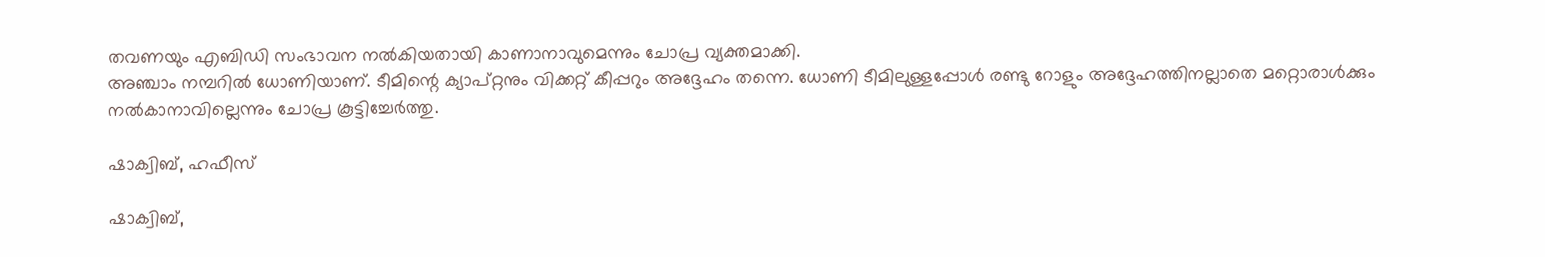തവണയും എബിഡി സംഭാവന നല്‍കിയതായി കാണാനാവുമെന്നും ചോപ്ര വ്യക്തമാക്കി.
അഞ്ചാം നമ്പറില്‍ ധോണിയാണ്. ടീമിന്റെ ക്യാപ്റ്റനും വിക്കറ്റ് കീപ്പറും അദ്ദേഹം തന്നെ. ധോണി ടീമിലുള്ളപ്പോള്‍ രണ്ടു റോളും അദ്ദേഹത്തിനല്ലാതെ മറ്റൊരാള്‍ക്കും നല്‍കാനാവില്ലെന്നും ചോപ്ര കൂട്ടിച്ചേര്‍ത്തു.

ഷാക്വിബ്, ഹഫീസ്

ഷാക്വിബ്,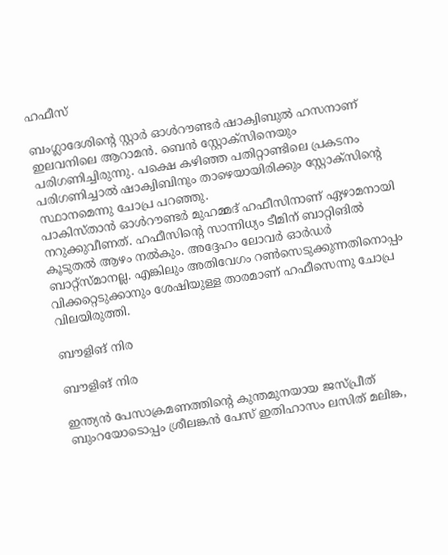ഹഫീസ്

ബംഗ്ലാദേശിന്റെ സ്റ്റാര്‍ ഓള്‍റൗണ്ടര്‍ ഷാക്വിബുല്‍ ഹസനാണ് ഇലവനിലെ ആറാമന്‍. ബെന്‍ സ്റ്റോക്‌സിനെയും പരിഗണിച്ചിരുന്നു. പക്ഷെ കഴിഞ്ഞ പതിറ്റാണ്ടിലെ പ്രകടനം പരിഗണിച്ചാല്‍ ഷാക്വിബിനും താഴെയായിരിക്കും സ്റ്റോക്‌സിന്റെ സ്ഥാനമെന്നു ചോപ്ര പറഞ്ഞു.
പാകിസ്താന്‍ ഓള്‍റൗണ്ടര്‍ മുഹമ്മദ് ഹഫീസിനാണ് ഏഴാമനായി നറുക്കുവീണത്. ഹഫീസിന്റെ സാന്നിധ്യം ടീമിന് ബാറ്റിങില്‍ കൂടുതല്‍ ആഴം നല്‍കും. അദ്ദേഹം ലോവര്‍ ഓര്‍ഡര്‍ ബാറ്റ്‌സ്മാനല്ല. എങ്കിലും അതിവേഗം റണ്‍സെടുക്കുന്നതിനൊപ്പം വിക്കറ്റെടുക്കാനും ശേഷിയുള്ള താരമാണ് ഹഫീസെന്നു ചോപ്ര വിലയിരുത്തി.

ബൗളിങ് നിര

ബൗളിങ് നിര

ഇന്ത്യന്‍ പേസാക്രമണത്തിന്റെ കുന്തമുനയായ ജസ്പ്രീത് ബുംറയോടൊപ്പം ശ്രീലങ്കന്‍ പേസ് ഇതിഹാസം ലസിത് മലിങ്ക,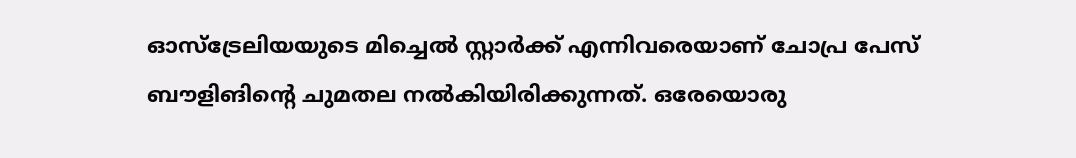ഓസ്‌ട്രേലിയയുടെ മിച്ചെല്‍ സ്റ്റാര്‍ക്ക് എന്നിവരെയാണ് ചോപ്ര പേസ് ബൗളിങിന്റെ ചുമതല നല്‍കിയിരിക്കുന്നത്. ഒരേയൊരു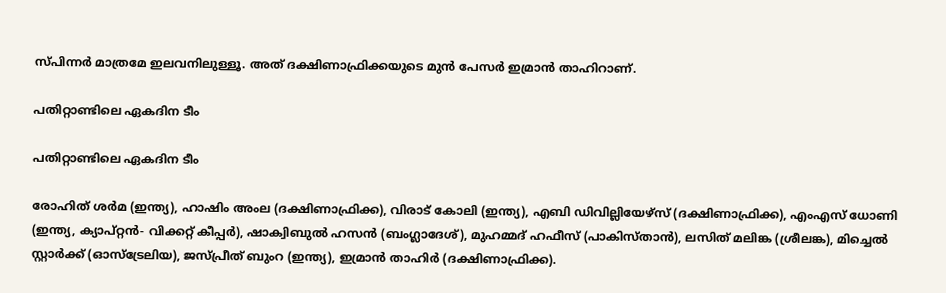സ്പിന്നര്‍ മാത്രമേ ഇലവനിലുള്ളൂ. അത് ദക്ഷിണാഫ്രിക്കയുടെ മുന്‍ പേസര്‍ ഇമ്രാന്‍ താഹിറാണ്.

പതിറ്റാണ്ടിലെ ഏകദിന ടീം

പതിറ്റാണ്ടിലെ ഏകദിന ടീം

രോഹിത് ശര്‍മ (ഇന്ത്യ), ഹാഷിം അംല (ദക്ഷിണാഫ്രിക്ക), വിരാട് കോലി (ഇന്ത്യ), എബി ഡിവില്ലിയേഴ്‌സ് (ദക്ഷിണാഫ്രിക്ക), എംഎസ് ധോണി (ഇന്ത്യ, ക്യാപ്റ്റന്‍- വിക്കറ്റ് കീപ്പര്‍), ഷാക്വിബുല്‍ ഹസന്‍ (ബംഗ്ലാദേശ്), മുഹമ്മദ് ഹഫീസ് (പാകിസ്താന്‍), ലസിത് മലിങ്ക (ശ്രീലങ്ക), മിച്ചെല്‍ സ്റ്റാര്‍ക്ക് (ഓസ്‌ട്രേലിയ), ജസ്പ്രീത് ബുംറ (ഇന്ത്യ), ഇമ്രാന്‍ താഹിര്‍ (ദക്ഷിണാഫ്രിക്ക).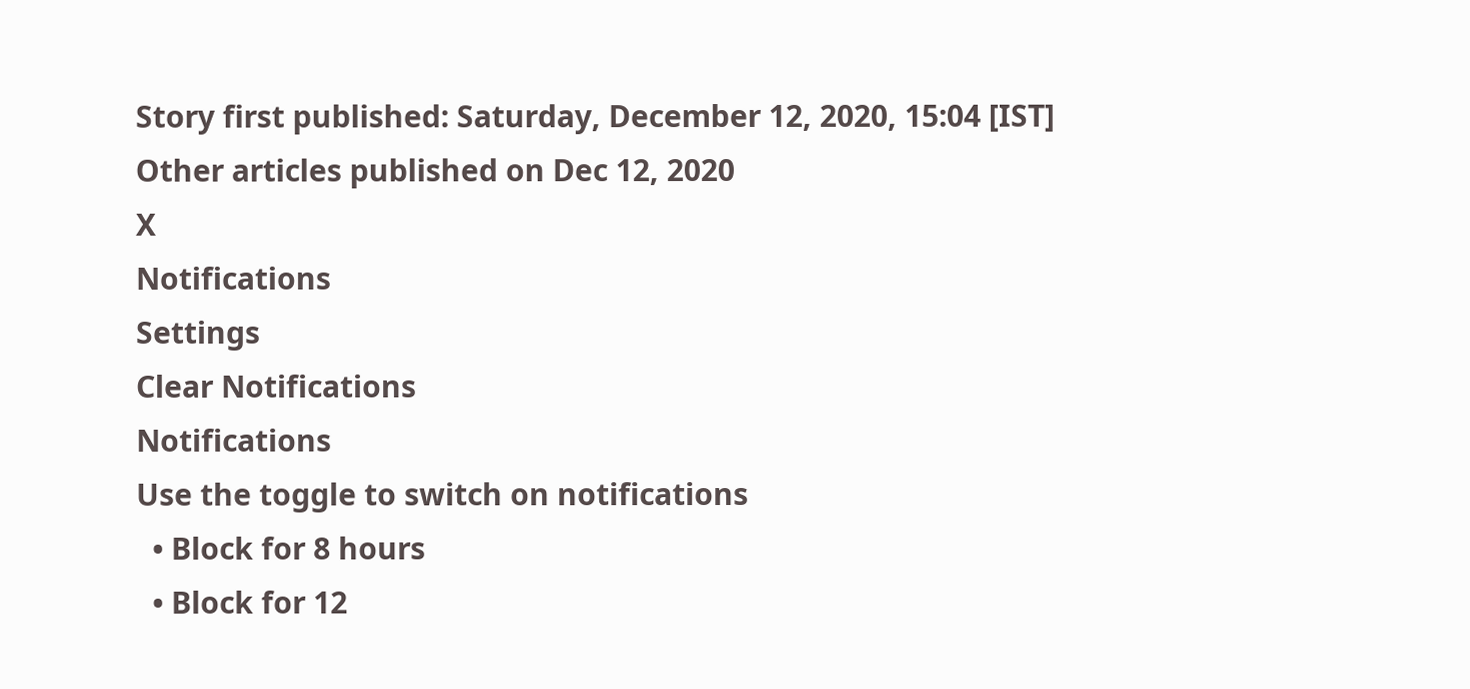Story first published: Saturday, December 12, 2020, 15:04 [IST]
Other articles published on Dec 12, 2020
X
Notifications
Settings
Clear Notifications
Notifications
Use the toggle to switch on notifications
  • Block for 8 hours
  • Block for 12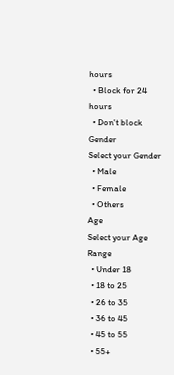hours
  • Block for 24 hours
  • Don't block
Gender
Select your Gender
  • Male
  • Female
  • Others
Age
Select your Age Range
  • Under 18
  • 18 to 25
  • 26 to 35
  • 36 to 45
  • 45 to 55
  • 55+